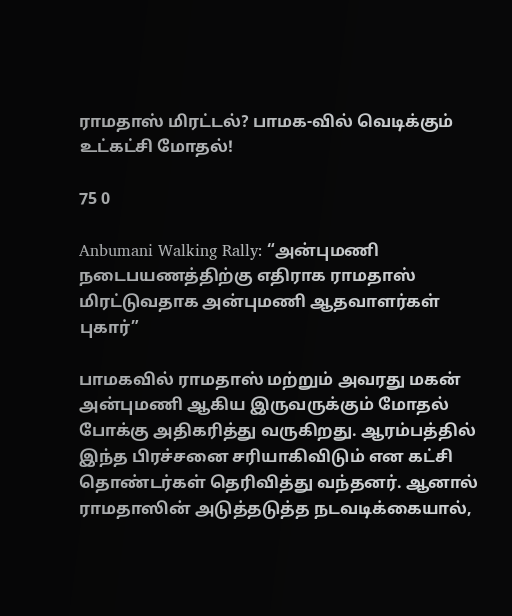ராமதாஸ் மிரட்டல்? பாமக-வில் வெடிக்கும் உட்கட்சி மோதல்!

75 0

Anbumani Walking Rally: “அன்புமணி நடைபயணத்திற்கு எதிராக ராமதாஸ் மிரட்டுவதாக அன்புமணி ஆதவாளர்கள் புகார்”

பாமகவில் ராமதாஸ் மற்றும் அவரது மகன் அன்புமணி ஆகிய இருவருக்கும் மோதல் போக்கு அதிகரித்து வருகிறது. ஆரம்பத்தில் இந்த பிரச்சனை சரியாகிவிடும் என கட்சி தொண்டர்கள் தெரிவித்து வந்தனர். ஆனால் ராமதாஸின் அடுத்தடுத்த நடவடிக்கையால்,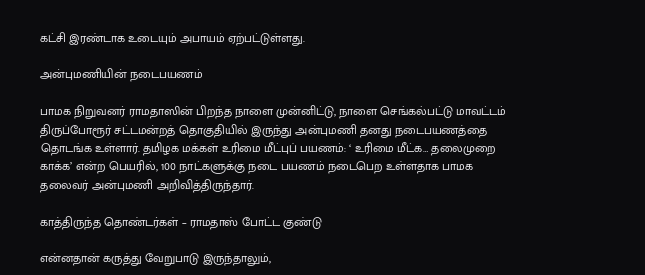கட்சி இரண்டாக உடையும் அபாயம் ஏற்பட்டுள்ளது.

அன்புமணியின் நடைபயணம்

பாமக நிறுவனர் ராமதாஸின் பிறந்த நாளை முன்னிட்டு, நாளை செங்கல்பட்டு மாவட்டம் திருப்போரூர் சட்டமன்றத் தொகுதியில் இருந்து அன்புமணி‌ தனது நடைபயணத்தை தொடங்க உள்ளார். தமிழக மக்கள் உரிமை மீட்புப் பயணம்: ‘ உரிமை மீட்க… தலைமுறை காக்க’ என்ற பெயரில், 100 நாட்களுக்கு நடை பயணம் நடைபெற உள்ளதாக பாமக தலைவர் அன்புமணி அறிவித்திருந்தார்.

காத்திருந்த தொண்டர்கள் – ராமதாஸ் போட்ட குண்டு

என்னதான் கருத்து வேறுபாடு இருந்தாலும்,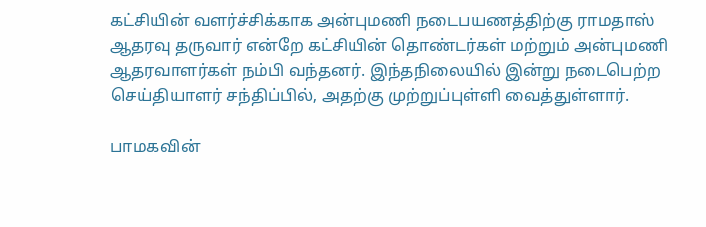கட்சியின் வளர்ச்சிக்காக அன்புமணி நடைபயணத்திற்கு ராமதாஸ் ஆதரவு தருவார் என்றே கட்சியின் தொண்டர்கள் மற்றும் அன்புமணி ஆதரவாளர்கள் நம்பி வந்தனர். இந்தநிலையில் இன்று நடைபெற்ற செய்தியாளர் சந்திப்பில், அதற்கு முற்றுப்புள்ளி வைத்துள்ளார்.

பாமகவின்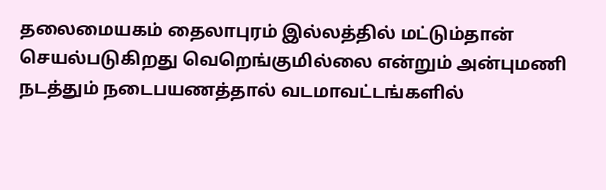தலைமையகம் தைலாபுரம் இல்லத்தில் மட்டும்தான் செயல்படுகிறது வெறெங்குமில்லை என்றும் அன்புமணி நடத்தும் நடைபயணத்தால் வடமாவட்டங்களில்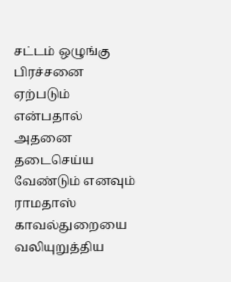சட்டம் ஒழுங்கு பிரச்சனை ஏற்படும் என்பதால் அதனை தடைசெய்ய வேண்டும் எனவும் ராமதாஸ் காவல்துறையை வலியுறுத்திய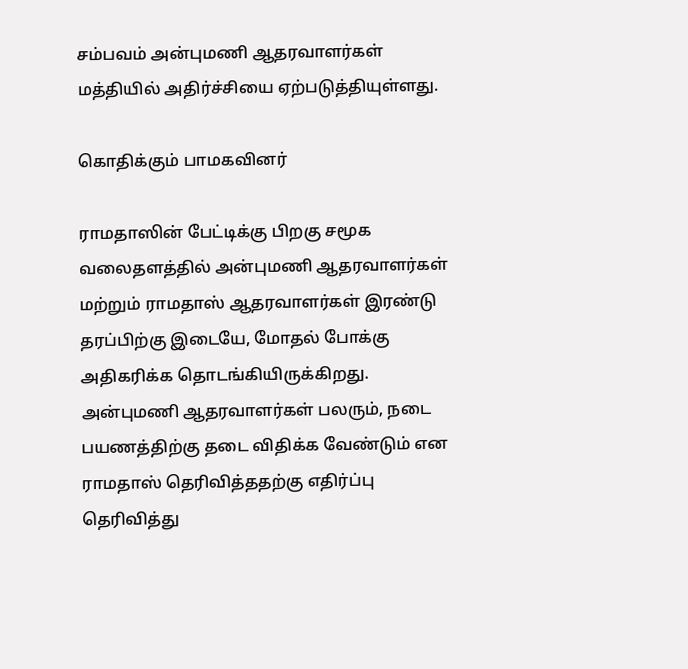சம்பவம் அன்புமணி ஆதரவாளர்கள் மத்தியில் அதிர்ச்சியை ஏற்படுத்தியுள்ளது.

கொதிக்கும் பாமகவினர் ‌

ராமதாஸின் பேட்டிக்கு பிறகு சமூக வலைதளத்தில் அன்புமணி ஆதரவாளர்கள் மற்றும் ராமதாஸ் ஆதரவாளர்கள் இரண்டு தரப்பிற்கு இடையே, மோதல் போக்கு அதிகரிக்க தொடங்கியிருக்கிறது. அன்புமணி ஆதரவாளர்கள் பலரும், நடை பயணத்திற்கு தடை விதிக்க வேண்டும் என ராமதாஸ் தெரிவித்ததற்கு எதிர்ப்பு தெரிவித்து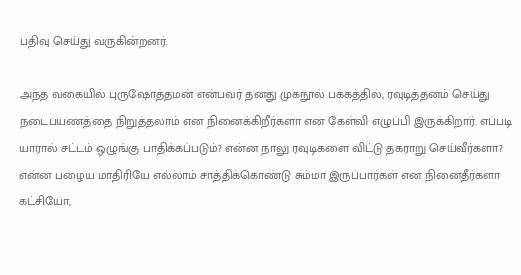பதிவு செய்து வருகின்றனர்.

அந்த வகையில் புருஷோத்தமன் என்பவர் தனது முகநூல் பக்கத்தில், ரவுடித்தனம் செய்து நடைபயணத்தை நிறுத்தலாம் என நினைக்கிறீர்களா‌ என கேள்வி எழுப்பி இருக்கிறார். எப்படி யாரால் சட்டம் ஒழுங்கு பாதிக்கப்படும்? என்ன நாலு ரவுடிகளை விட்டு தகராறு செய்வீர்களா? என்ன பழைய மாதிரியே எல்லாம் சாத்திக்கொண்டு சும்மா இருப்பார்கள் என நினைதீர்களா கட்சியோ,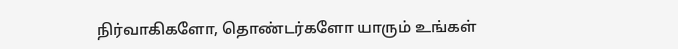நிர்வாகிகளோ, தொண்டர்களோ யாரும் உங்கள்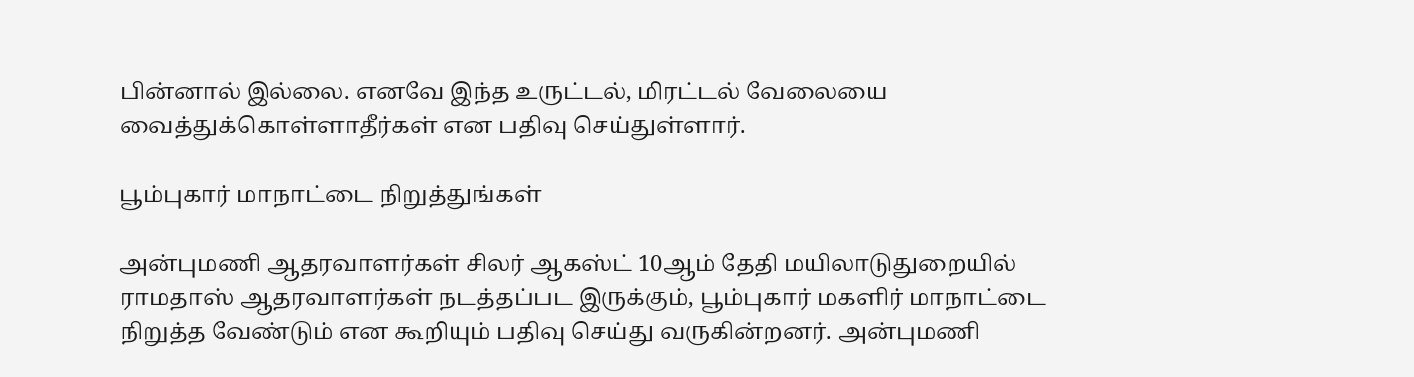பின்னால் இல்லை. எனவே இந்த உருட்டல், மிரட்டல் வேலையை வைத்துக்கொள்ளாதீர்கள் என பதிவு செய்துள்ளார்.

பூம்புகார் மாநாட்டை நிறுத்துங்கள்

அன்புமணி ஆதரவாளர்கள் சிலர் ஆகஸ்ட் 10ஆம் தேதி மயிலாடுதுறையில் ராமதாஸ் ஆதரவாளர்கள் நடத்தப்பட இருக்கும், பூம்புகார் மகளிர் மாநாட்டை நிறுத்த வேண்டும் என கூறியும் பதிவு செய்து வருகின்றனர். அன்புமணி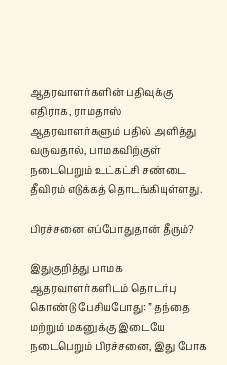ஆதரவாளர்களின் பதிவுக்கு எதிராக, ராமதாஸ் ஆதரவாளர்களும் பதில் அளித்து வருவதால், பாமகவிற்குள் நடைபெறும் உட்கட்சி சண்டை தீவிரம் எடுக்கத் தொடங்கியுள்ளது.

பிரச்சனை எப்போதுதான் தீரும்?

இதுகுறித்து பாமக ஆதரவாளர்களிடம் தொடர்பு கொண்டு பேசியபோது: ” தந்தை மற்றும் மகனுக்கு இடையே நடைபெறும் பிரச்சனை, இது போக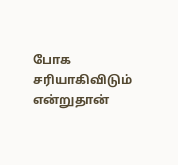போக சரியாகிவிடும் என்றுதான்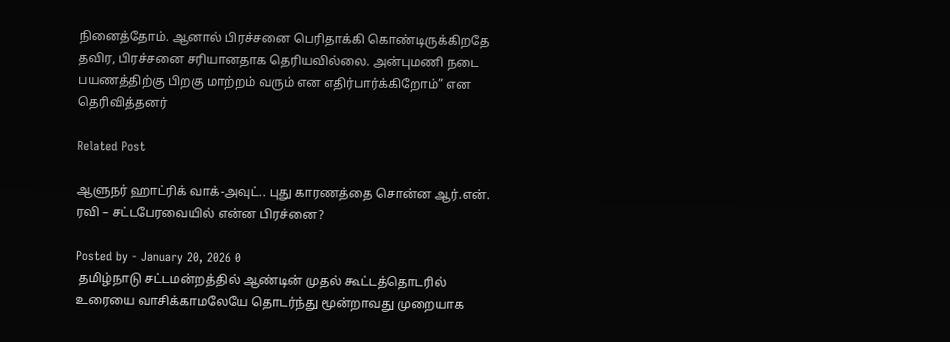நினைத்தோம். ஆனால் பிரச்சனை பெரிதாக்கி கொண்டிருக்கிறதே தவிர, பிரச்சனை சரியானதாக தெரியவில்லை. அன்புமணி நடை பயணத்திற்கு பிறகு மாற்றம் வரும் என எதிர்பார்க்கிறோம்” என தெரிவித்தனர்

Related Post

ஆளுநர் ஹாட்ரிக் வாக்-அவுட்.. புது காரணத்தை சொன்ன ஆர்.என். ரவி – சட்டபேரவையில் என்ன பிரச்னை?

Posted by - January 20, 2026 0
 தமிழ்நாடு சட்டமன்றத்தில் ஆண்டின் முதல் கூட்டத்தொடரில் உரையை வாசிக்காமலேயே தொடர்ந்து மூன்றாவது முறையாக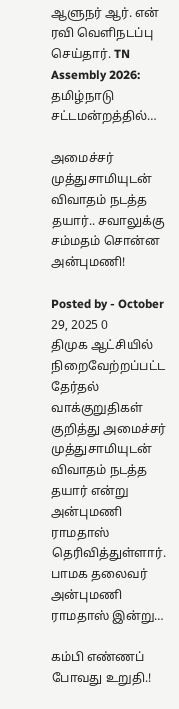ஆளுநர் ஆர். என் ரவி வெளிநடப்பு செய்தார். TN Assembly 2026: தமிழ்நாடு சட்டமன்றத்தில்…

அமைச்சர் முத்துசாமியுடன் விவாதம் நடத்த தயார்.. சவாலுக்கு சம்மதம் சொன்ன அன்புமணி!

Posted by - October 29, 2025 0
திமுக ஆட்சியில் நிறைவேற்றப்பட்ட தேர்தல் வாக்குறுதிகள் குறித்து அமைச்சர் முத்துசாமியுடன் விவாதம் நடத்த தயார் என்று அன்புமணி ராமதாஸ் தெரிவித்துள்ளார். பாமக தலைவர் அன்புமணி ராமதாஸ் இன்று…

கம்பி எண்ணப் போவது உறுதி.!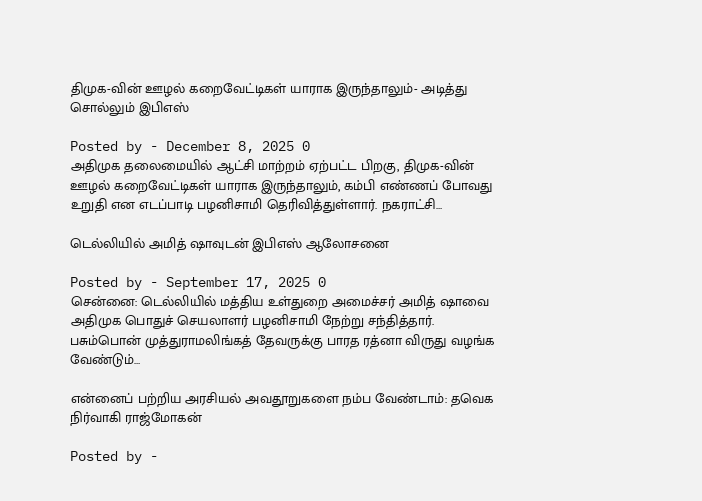திமுக-வின் ஊழல் கறைவேட்டிகள் யாராக இருந்தாலும்- அடித்து சொல்லும் இபிஎஸ்

Posted by - December 8, 2025 0
அதிமுக தலைமையில் ஆட்சி மாற்றம் ஏற்பட்ட பிறகு, திமுக-வின் ஊழல் கறைவேட்டிகள் யாராக இருந்தாலும், கம்பி எண்ணப் போவது உறுதி என எடப்பாடி பழனிசாமி தெரிவித்துள்ளார். நகராட்சி…

டெல்லியில் அமித் ஷாவுடன் இபிஎஸ் ஆலோசனை

Posted by - September 17, 2025 0
சென்னை: டெல்லியில் மத்திய உள்துறை அமைச்சர் அமித் ஷாவை அதிமுக பொதுச் செயலாளர் பழனிசாமி நேற்று சந்தித்தார். பசும்பொன் முத்துராமலிங்கத் தேவருக்கு பாரத ரத்னா விருது வழங்க வேண்டும்…

என்னைப் பற்றிய அரசியல் அவதூறுகளை நம்ப வேண்டாம்: தவெக நிர்வாகி ராஜ்மோகன்

Posted by -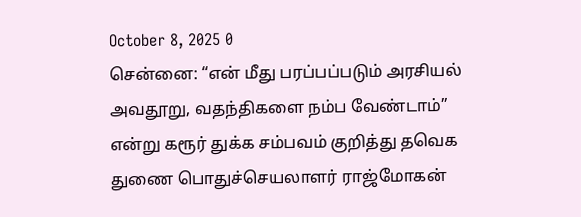October 8, 2025 0
சென்னை: “என் மீது பரப்பப்படும் அரசியல் அவதூறு, வதந்திகளை நம்ப வேண்டாம்” என்று கரூர் துக்க சம்பவம் குறித்து தவெக துணை பொதுச்செயலாளர் ராஜ்மோகன்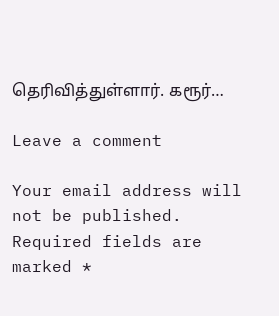தெரிவித்துள்ளார். கரூர்…

Leave a comment

Your email address will not be published. Required fields are marked *